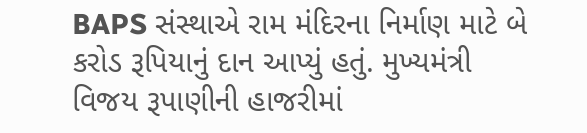BAPS સંસ્થાએ રામ મંદિરના નિર્માણ માટે બે કરોડ રૂપિયાનું દાન આપ્યું હતું. મુખ્યમંત્રી વિજય રૂપાણીની હાજરીમાં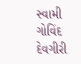સ્વામી ગોવિંદ દેવગીરી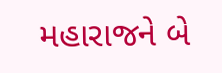મહારાજને બે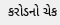કરોડનો ચેક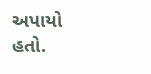અપાયો હતો.